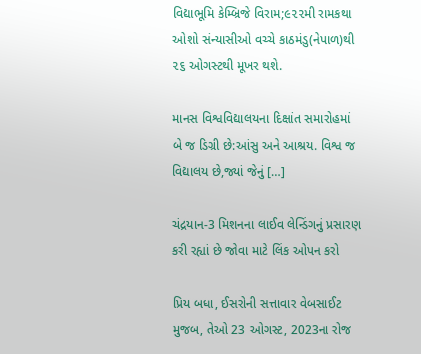વિદ્યાભૂમિ કેમ્બ્રિજે વિરામ;૯૨૨મી રામકથા ઓશો સંન્યાસીઓ વચ્ચે કાઠમંડુ(નેપાળ)થી ૨૬ ઓગસ્ટથી મૂખર થશે.

માનસ વિશ્વવિદ્યાલયના દિક્ષાંત સમારોહમાં બે જ ડિગ્રી છે:આંસુ અને આશ્રય. વિશ્વ જ વિદ્યાલય છે,જ્યાં જેનું […]

ચંદ્રયાન-3 મિશનના લાઈવ લેન્ડિંગનું પ્રસારણ કરી રહ્યાં છે જોવા માટે લિંક ઓપન કરો

પ્રિય બધા, ઈસરોની સત્તાવાર વેબસાઈટ મુજબ, તેઓ 23 ઓગસ્ટ, 2023ના રોજ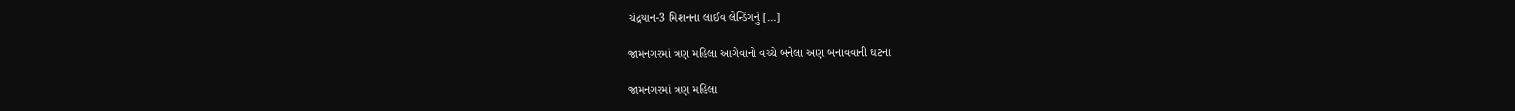ચંદ્રયાન-3 મિશનના લાઈવ લેન્ડિંગનું […]

જામનગરમાં ત્રણ મહિલા આગેવાનો વચ્ચે બનેલા અણ બનાવવાની ઘટના

જામનગરમાં ત્રણ મહિલા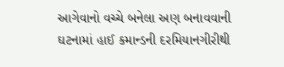આગેવાનો વચ્ચે બનેલા અણ બનાવવાની ઘટનામાં હાઈ કમાન્ડની દરમિયાનગીરીથી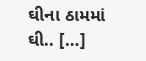ઘીના ઠામમાં ઘી.. […]